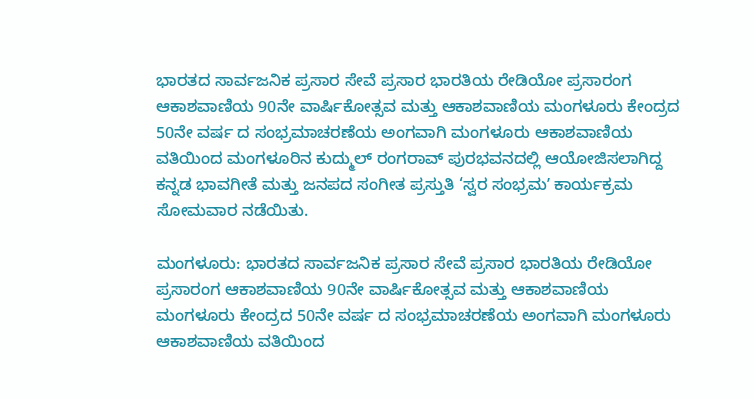ಭಾರತದ ಸಾರ್ವಜನಿಕ ಪ್ರಸಾರ ಸೇವೆ ಪ್ರಸಾರ ಭಾರತಿಯ ರೇಡಿಯೋ ಪ್ರಸಾರಂಗ ಆಕಾಶವಾಣಿಯ 90ನೇ ವಾರ್ಷಿಕೋತ್ಸವ ಮತ್ತು ಆಕಾಶವಾಣಿಯ ಮಂಗಳೂರು ಕೇಂದ್ರದ 50ನೇ ವರ್ಷ ದ ಸಂಭ್ರಮಾಚರಣೆಯ ಅಂಗವಾಗಿ ಮಂಗಳೂರು ಆಕಾಶವಾಣಿಯ ವತಿಯಿಂದ ಮಂಗಳೂರಿನ ಕುದ್ಮುಲ್ ರಂಗರಾವ್ ಪುರಭವನದಲ್ಲಿ ಆಯೋಜಿಸಲಾಗಿದ್ದ ಕನ್ನಡ ಭಾವಗೀತೆ ಮತ್ತು ಜನಪದ ಸಂಗೀತ ಪ್ರಸ್ತುತಿ ‘ಸ್ವರ ಸಂಭ್ರಮʼ ಕಾರ್ಯಕ್ರಮ ಸೋಮವಾರ ನಡೆಯಿತು.

ಮಂಗಳೂರು: ಭಾರತದ ಸಾರ್ವಜನಿಕ ಪ್ರಸಾರ ಸೇವೆ ಪ್ರಸಾರ ಭಾರತಿಯ ರೇಡಿಯೋ ಪ್ರಸಾರಂಗ ಆಕಾಶವಾಣಿಯ 90ನೇ ವಾರ್ಷಿಕೋತ್ಸವ ಮತ್ತು ಆಕಾಶವಾಣಿಯ ಮಂಗಳೂರು ಕೇಂದ್ರದ 50ನೇ ವರ್ಷ ದ ಸಂಭ್ರಮಾಚರಣೆಯ ಅಂಗವಾಗಿ ಮಂಗಳೂರು ಆಕಾಶವಾಣಿಯ ವತಿಯಿಂದ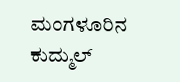ಮಂಗಳೂರಿನ ಕುದ್ಮುಲ್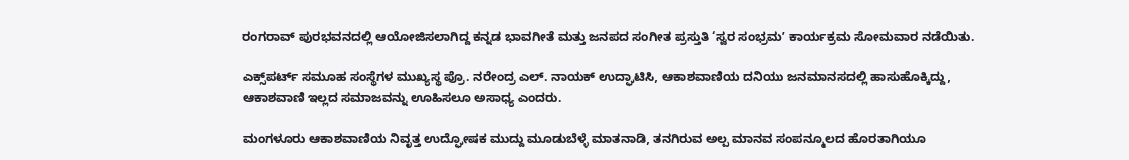ರಂಗರಾವ್ ಪುರಭವನದಲ್ಲಿ ಆಯೋಜಿಸಲಾಗಿದ್ದ ಕನ್ನಡ ಭಾವಗೀತೆ ಮತ್ತು ಜನಪದ ಸಂಗೀತ ಪ್ರಸ್ತುತಿ ‘ಸ್ವರ ಸಂಭ್ರಮʼ ಕಾರ್ಯಕ್ರಮ ಸೋಮವಾರ ನಡೆಯಿತು.

ಎಕ್ಸ್‌ಪರ್ಟ್‌ ಸಮೂಹ ಸಂಸ್ಥೆಗಳ ಮುಖ್ಯಸ್ಥ ಪ್ರೊ. ನರೇಂದ್ರ ಎಲ್‌. ನಾಯಕ್‌ ಉದ್ಘಾಟಿಸಿ, ಆಕಾಶವಾಣಿಯ ದನಿಯು ಜನಮಾನಸದಲ್ಲಿ ಹಾಸುಹೊಕ್ಕಿದ್ದು, ಆಕಾಶವಾಣಿ ಇಲ್ಲದ ಸಮಾಜವನ್ನು ಊಹಿಸಲೂ ಅಸಾಧ್ಯ ಎಂದರು.

ಮಂಗಳೂರು ಆಕಾಶವಾಣಿಯ ನಿವೃತ್ತ ಉದ್ಘೋಷಕ ಮುದ್ದು ಮೂಡುಬೆಳ್ಳೆ ಮಾತನಾಡಿ, ತನಗಿರುವ ಅಲ್ಪ ಮಾನವ ಸಂಪನ್ಮೂಲದ ಹೊರತಾಗಿಯೂ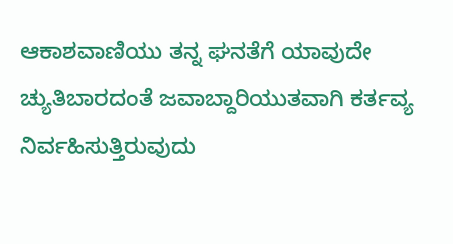ಆಕಾಶವಾಣಿಯು ತನ್ನ ಘನತೆಗೆ ಯಾವುದೇ ಚ್ಯುತಿಬಾರದಂತೆ ಜವಾಬ್ದಾರಿಯುತವಾಗಿ ಕರ್ತವ್ಯ ನಿರ್ವಹಿಸುತ್ತಿರುವುದು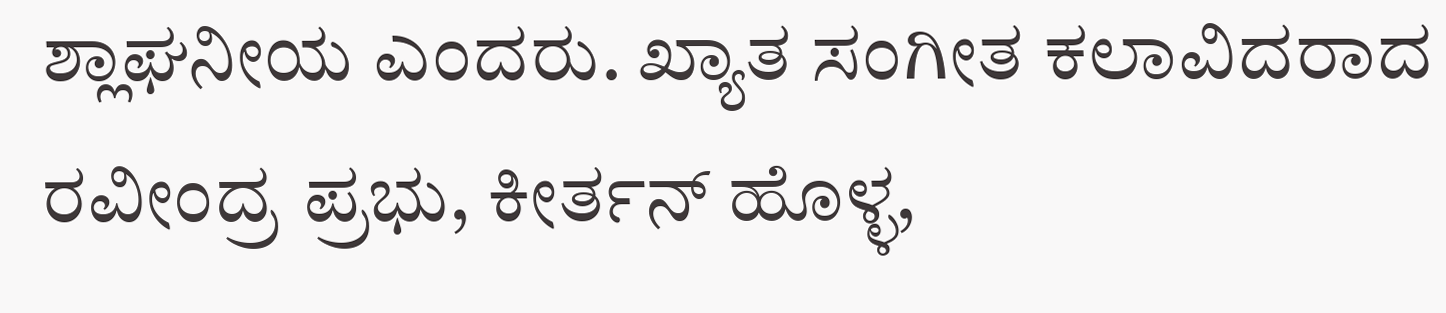ಶ್ಲಾಘನೀಯ ಎಂದರು. ಖ್ಯಾತ ಸಂಗೀತ ಕಲಾವಿದರಾದ ರವೀಂದ್ರ ಪ್ರಭು, ಕೀರ್ತನ್ ಹೊಳ್ಳ,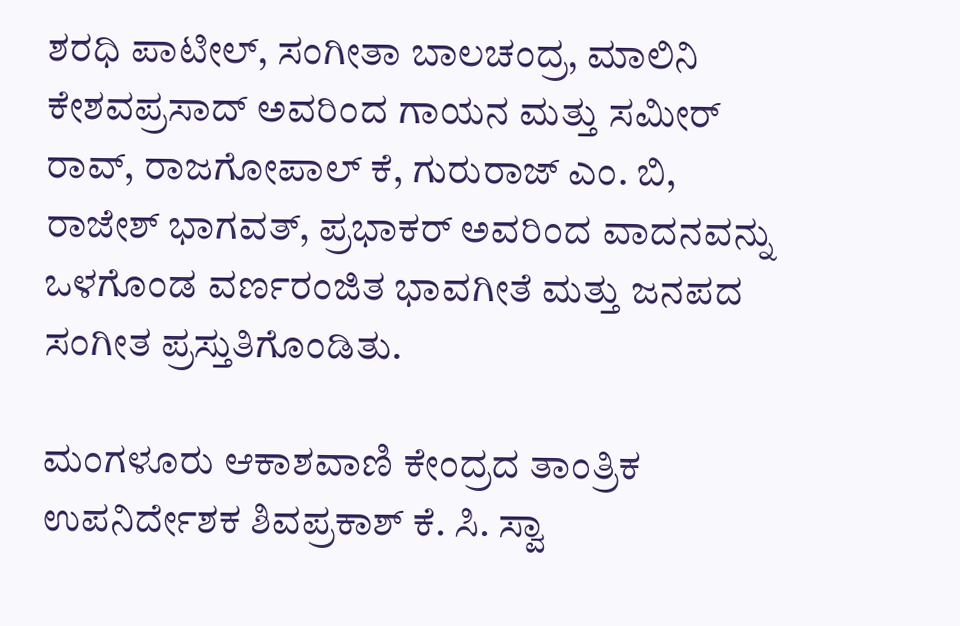ಶರಧಿ ಪಾಟೀಲ್, ಸಂಗೀತಾ ಬಾಲಚಂದ್ರ, ಮಾಲಿನಿ ಕೇಶವಪ್ರಸಾದ್ ಅವರಿಂದ ಗಾಯನ ಮತ್ತು ಸಮೀರ್ ರಾವ್, ರಾಜಗೋಪಾಲ್ ಕೆ, ಗುರುರಾಜ್ ಎಂ. ಬಿ, ರಾಜೇಶ್ ಭಾಗವತ್, ಪ್ರಭಾಕರ್ ಅವರಿಂದ ವಾದನವನ್ನು ಒಳಗೊಂಡ ವರ್ಣರಂಜಿತ ಭಾವಗೀತೆ ಮತ್ತು ಜನಪದ ಸಂಗೀತ ಪ್ರಸ್ತುತಿಗೊಂಡಿತು.

ಮಂಗಳೂರು ಆಕಾಶವಾಣಿ ಕೇಂದ್ರದ ತಾಂತ್ರಿಕ ಉಪನಿರ್ದೇಶಕ ಶಿವಪ್ರಕಾಶ್ ಕೆ. ಸಿ. ಸ್ವಾ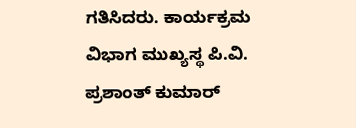ಗತಿಸಿದರು. ಕಾರ್ಯಕ್ರಮ ವಿಭಾಗ ಮುಖ್ಯಸ್ಥ ಪಿ.ವಿ. ಪ್ರಶಾಂತ್ ಕುಮಾರ್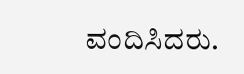ವಂದಿಸಿದರು.